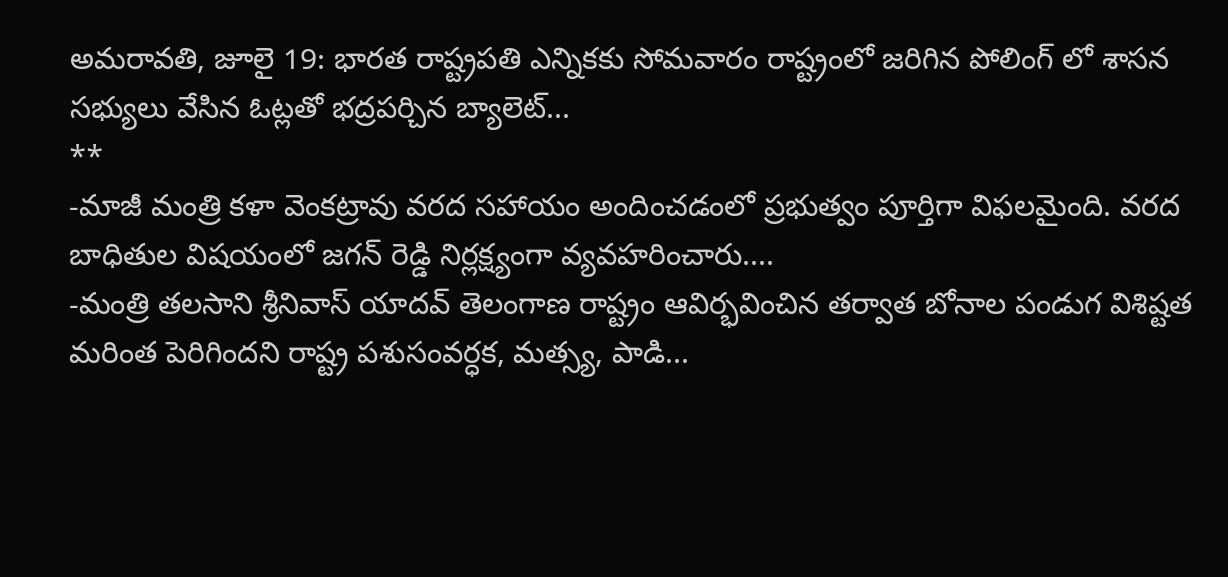అమరావతి, జూలై 19: భారత రాష్ట్రపతి ఎన్నికకు సోమవారం రాష్ట్రంలో జరిగిన పోలింగ్ లో శాసన సభ్యులు వేసిన ఓట్లతో భద్రపర్చిన బ్యాలెట్...
**
-మాజీ మంత్రి కళా వెంకట్రావు వరద సహాయం అందించడంలో ప్రభుత్వం పూర్తిగా విఫలమైంది. వరద బాధితుల విషయంలో జగన్ రెడ్డి నిర్లక్ష్యంగా వ్యవహరించారు....
-మంత్రి తలసాని శ్రీనివాస్ యాదవ్ తెలంగాణ రాష్ట్రం ఆవిర్భవించిన తర్వాత బోనాల పండుగ విశిష్టత మరింత పెరిగిందని రాష్ట్ర పశుసంవర్ధక, మత్స్య, పాడి...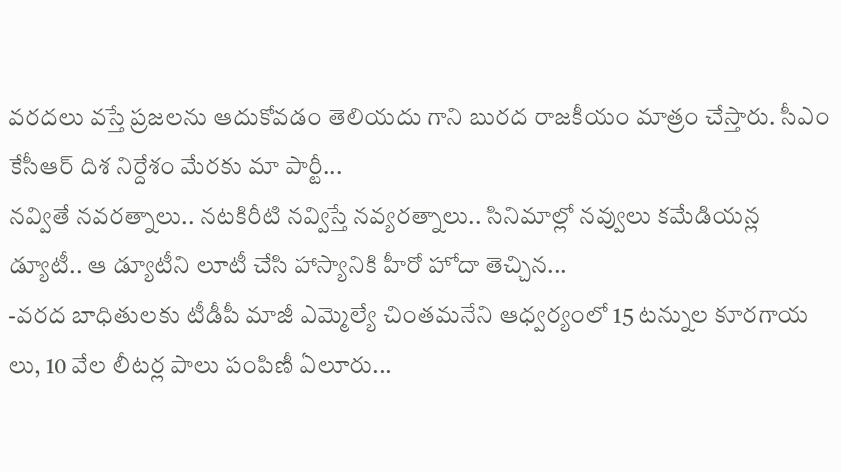వరదలు వస్తే ప్రజలను ఆదుకోవడం తెలియదు గాని బురద రాజకీయం మాత్రం చేస్తారు. సీఎం కేసీఆర్ దిశ నిర్దేశం మేరకు మా పార్టీ...
నవ్వితే నవరత్నాలు.. నటకిరీటి నవ్విస్తే నవ్యరత్నాలు.. సినిమాల్లో నవ్వులు కమేడియన్ల డ్యూటీ.. ఆ డ్యూటీని లూటీ చేసి హాస్యానికి హీరో హోదా తెచ్చిన...
-వరద బాధితులకు టీడీపీ మాజీ ఎమ్మెల్యే చింతమనేని ఆధ్వర్యంలో 15 టన్నుల కూరగాయ లు, 10 వేల లీటర్ల పాలు పంపిణీ ఏలూరు...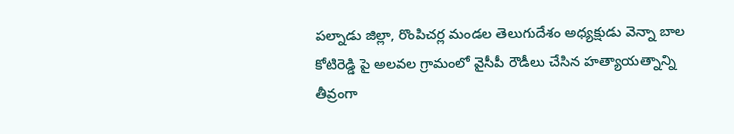పల్నాడు జిల్లా, రొంపిచర్ల మండల తెలుగుదేశం అధ్యక్షుడు వెన్నా బాల కోటిరెడ్డి పై అలవల గ్రామంలో వైసీపీ రౌడీలు చేసిన హత్యాయత్నాన్ని తీవ్రంగా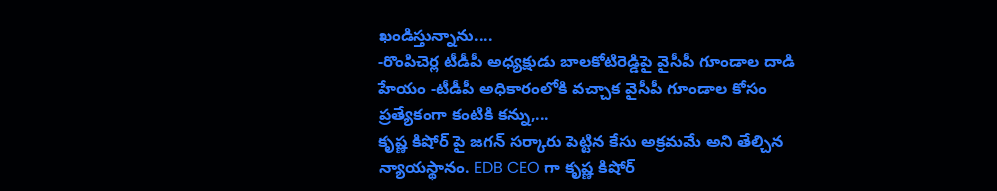ఖండిస్తున్నాను....
-రొంపిచెర్ల టీడీపీ అధ్యక్షుడు బాలకోటిరెడ్డిపై వైసీపీ గూండాల దాడి హేయం -టీడీపీ అధికారంలోకి వచ్చాక వైసీపీ గూండాల కోసం ప్రత్యేకంగా కంటికి కన్ను,...
కృష్ణ కిషోర్ పై జగన్ సర్కారు పెట్టిన కేసు అక్రమమే అని తేల్చిన న్యాయస్థానం. EDB CEO గా కృష్ణ కిషోర్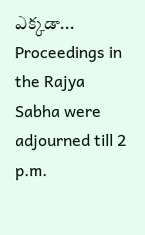ఎక్కడా...
Proceedings in the Rajya Sabha were adjourned till 2 p.m.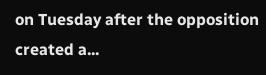on Tuesday after the opposition created a...